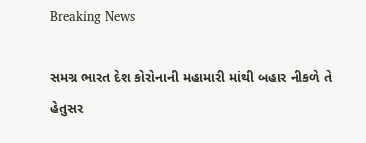Breaking News

સમગ્ર ભારત દેશ કોરોનાની મહામારી માંથી બહાર નીકળે તે હેતુસર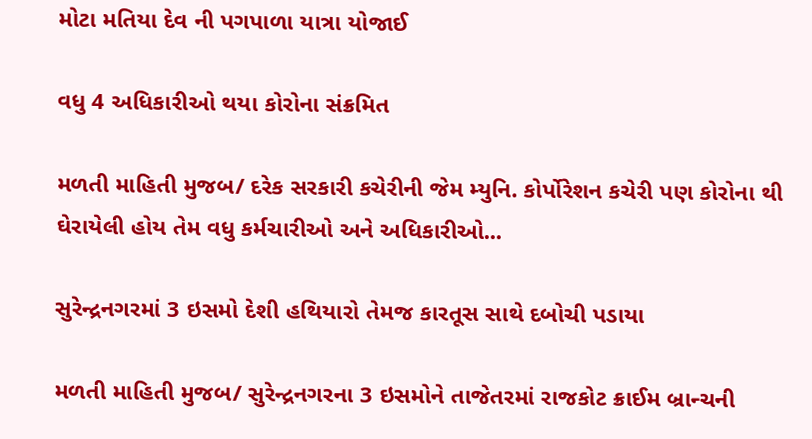મોટા મતિયા દેવ ની પગપાળા યાત્રા યોજાઈ

વધુ 4 અધિકારીઓ થયા કોરોના સંક્રમિત

મળતી માહિતી મુજબ/ દરેક સરકારી કચેરીની જેમ મ્યુનિ. કોર્પોરેશન કચેરી પણ કોરોના થી ઘેરાયેલી હોય તેમ વધુ કર્મચારીઓ અને અધિકારીઓ...

સુરેન્દ્રનગરમાં 3 ઇસમો દેશી હથિયારો તેમજ કારતૂસ સાથે દબોચી પડાયા

મળતી માહિતી મુજબ/ સુરેન્દ્રનગરના 3 ઇસમોને તાજેતરમાં રાજકોટ ક્રાઈમ બ્રાન્ચની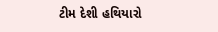ટીમ દેશી હથિયારો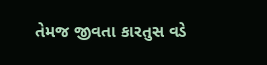તેમજ જીવતા કારતુસ વડે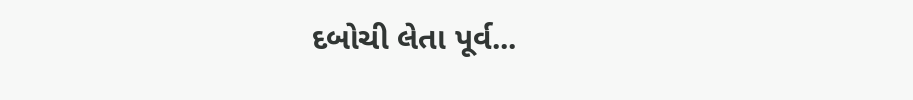દબોચી લેતા પૂર્વ...